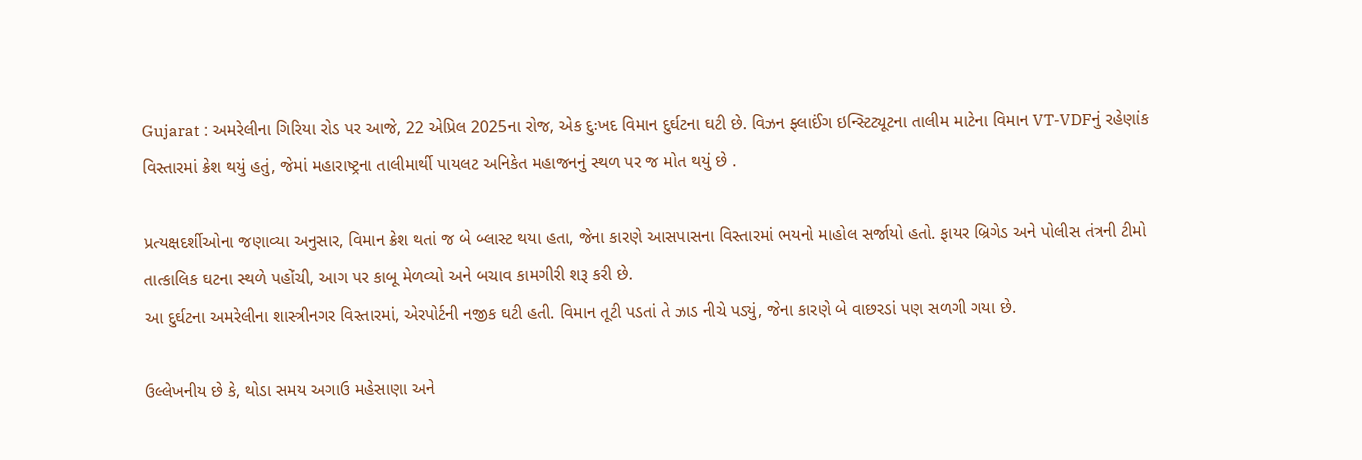Gujarat : અમરેલીના ગિરિયા રોડ પર આજે, 22 એપ્રિલ 2025ના રોજ, એક દુઃખદ વિમાન દુર્ઘટના ઘટી છે. વિઝન ફ્લાઈંગ ઇન્સ્ટિટ્યૂટના તાલીમ માટેના વિમાન VT-VDFનું રહેણાંક વિસ્તારમાં ક્રેશ થયું હતું, જેમાં મહારાષ્ટ્રના તાલીમાર્થી પાયલટ અનિકેત મહાજનનું સ્થળ પર જ મોત થયું છે .

પ્રત્યક્ષદર્શીઓના જણાવ્યા અનુસાર, વિમાન ક્રેશ થતાં જ બે બ્લાસ્ટ થયા હતા, જેના કારણે આસપાસના વિસ્તારમાં ભયનો માહોલ સર્જાયો હતો. ફાયર બ્રિગેડ અને પોલીસ તંત્રની ટીમો તાત્કાલિક ઘટના સ્થળે પહોંચી, આગ પર કાબૂ મેળવ્યો અને બચાવ કામગીરી શરૂ કરી છે.
આ દુર્ઘટના અમરેલીના શાસ્ત્રીનગર વિસ્તારમાં, એરપોર્ટની નજીક ઘટી હતી. વિમાન તૂટી પડતાં તે ઝાડ નીચે પડ્યું, જેના કારણે બે વાછરડાં પણ સળગી ગયા છે.

ઉલ્લેખનીય છે કે, થોડા સમય અગાઉ મહેસાણા અને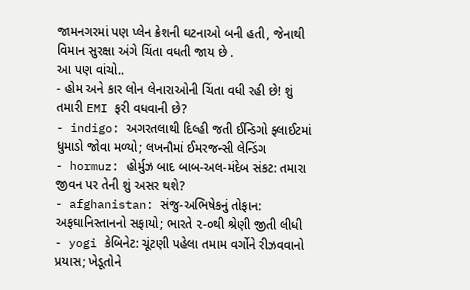જામનગરમાં પણ પ્લેન ક્રેશની ઘટનાઓ બની હતી, જેનાથી વિમાન સુરક્ષા અંગે ચિંતા વધતી જાય છે .
આ પણ વાંચો..
- હોમ અને કાર લોન લેનારાઓની ચિંતા વધી રહી છે! શું તમારી EMI ફરી વધવાની છે?
- indigo: અગરતલાથી દિલ્હી જતી ઈન્ડિગો ફ્લાઈટમાં ધુમાડો જોવા મળ્યો; લખનૌમાં ઈમરજન્સી લેન્ડિંગ
- hormuz: હોર્મુઝ બાદ બાબ-અલ-મંદેબ સંકટ: તમારા જીવન પર તેની શું અસર થશે?
- afghanistan: સંજુ-અભિષેકનું તોફાન: અફઘાનિસ્તાનનો સફાયો; ભારતે ૨-૦થી શ્રેણી જીતી લીધી
- yogi કેબિનેટ: ચૂંટણી પહેલા તમામ વર્ગોને રીઝવવાનો પ્રયાસ; ખેડૂતોને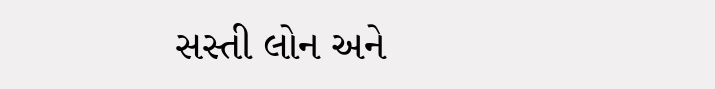સસ્તી લોન અને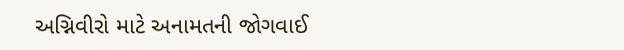અગ્નિવીરો માટે અનામતની જોગવાઈ